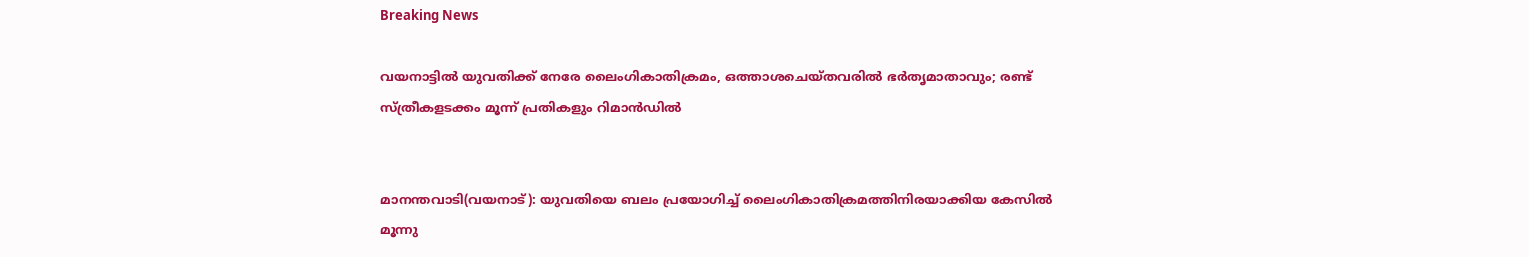Breaking News

വയനാട്ടിൽ യുവതിക്ക് നേരേ ലൈംഗികാതിക്രമം, ഒത്താശചെയ്തവരിൽ ഭർതൃമാതാവും; രണ്ട് സ്ത്രീകളടക്കം മൂന്ന് പ്രതികളും റിമാൻഡിൽ


മാനന്തവാടി(വയനാട്): യുവതിയെ ബലം പ്രയോഗിച്ച് ലൈംഗികാതിക്രമത്തിനിരയാക്കിയ കേസിൽ മൂന്നു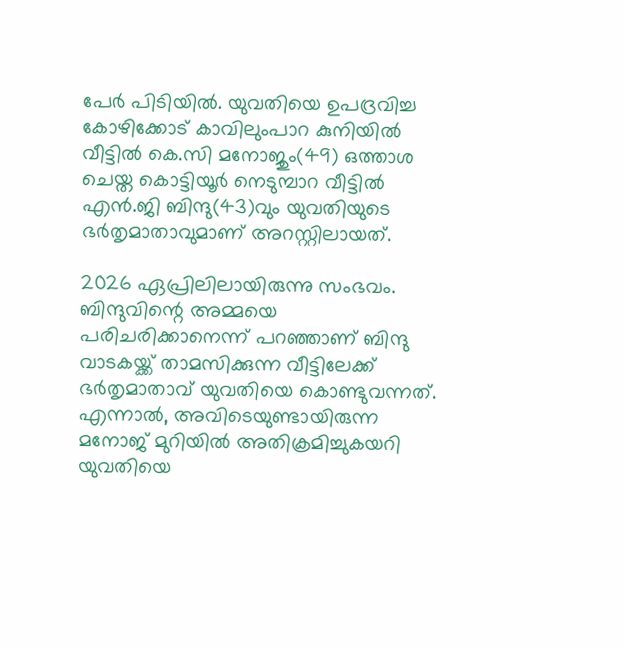പേർ പിടിയിൽ. യുവതിയെ ഉപദ്രവിച്ച കോഴിക്കോട് കാവിലുംപാറ കുനിയിൽ വീട്ടിൽ കെ.സി മനോജും(49) ഒത്താശ ചെയ്ത കൊട്ടിയൂർ നെടുമ്പാറ വീട്ടിൽ എൻ.ജി ബിന്ദു(43)വും യുവതിയുടെ ഭർതൃമാതാവുമാണ് അറസ്റ്റിലായത്.

2026 ഏപ്രിലിലായിരുന്നു സംഭവം. ബിന്ദുവിന്റെ അമ്മയെ പരിചരിക്കാനെന്ന് പറഞ്ഞാണ് ബിന്ദു വാടകയ്ക്ക് താമസിക്കുന്ന വീട്ടിലേക്ക് ഭ‍ർതൃമാതാവ് യുവതിയെ കൊണ്ടുവന്നത്. എന്നാൽ, അവിടെയുണ്ടായിരുന്ന മനോജ് മുറിയിൽ അതിക്രമിച്ചുകയറി യുവതിയെ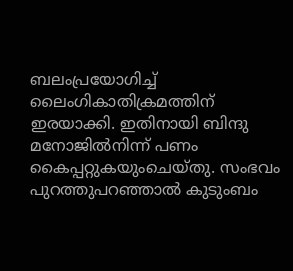ബലംപ്രയോഗിച്ച് ലൈംഗികാതിക്രമത്തിന് ഇരയാക്കി. ഇതിനായി ബിന്ദു മനോജിൽനിന്ന് പണം കൈപ്പറ്റുകയുംചെയ്തു. സംഭവം പുറത്തുപറഞ്ഞാൽ കുടുംബം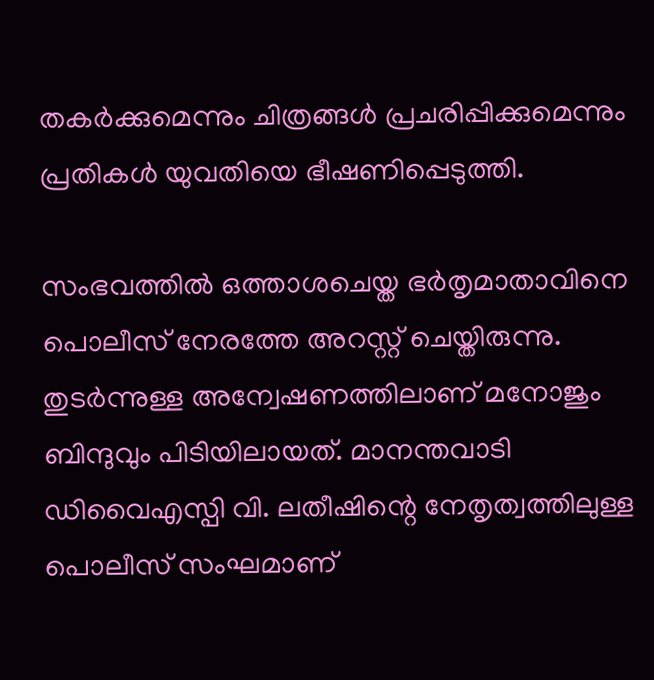തകർക്കുമെന്നും ചിത്രങ്ങൾ പ്രചരിപ്പിക്കുമെന്നും പ്രതികൾ യുവതിയെ ഭീഷണിപ്പെടുത്തി.

സംഭവത്തിൽ ഒത്താശചെയ്ത ഭർതൃമാതാവിനെ പൊലീസ് നേരത്തേ അറസ്റ്റ് ചെയ്തിരുന്നു. തുടർന്നുള്ള അന്വേഷണത്തിലാണ് മനോജും ബിന്ദുവും പിടിയിലായത്. മാനന്തവാടി ഡിവൈഎസ്പി വി. ലതീഷിന്റെ നേതൃത്വത്തിലുള്ള പൊലീസ് സംഘമാണ്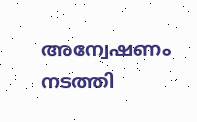അന്വേഷണം നടത്തി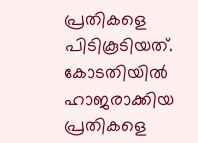പ്രതികളെ പിടികൂടിയത്. കോടതിയിൽ ഹാജരാക്കിയ പ്രതികളെ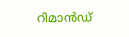റിമാൻഡ്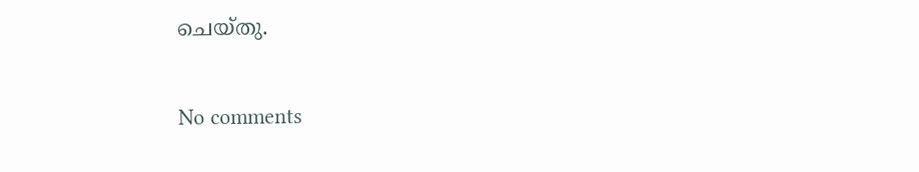ചെയ്തു.

No comments